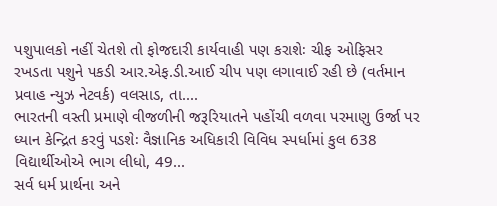પશુપાલકો નહીં ચેતશે તો ફોજદારી કાર્યવાહી પણ કરાશેઃ ચીફ ઓફિસર રખડતા પશુને પકડી આર.એફ.ડી.આઈ ચીપ પણ લગાવાઈ રહી છે (વર્તમાન પ્રવાહ ન્યુઝ નેટવર્ક) વલસાડ, તા....
ભારતની વસ્તી પ્રમાણે વીજળીની જરૂરિયાતને પહોંચી વળવા પરમાણુ ઉર્જા પર ધ્યાન કેન્દ્રિત કરવું પડશેઃ વૈજ્ઞાનિક અધિકારી વિવિધ સ્પર્ધામાં કુલ 638 વિદ્યાર્થીઓએ ભાગ લીધો, 49...
સર્વ ધર્મ પ્રાર્થના અને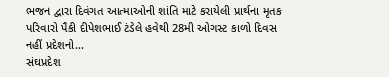ભજન દ્વારા દિવંગત આત્માઓની શાંતિ માટે કરાયેલી પ્રાર્થના મૃતક પરિવારો પૈકી દીપેશભાઈ ટંડેલે હવેથી 28મી ઓગસ્ટ કાળો દિવસ નહીં પ્રદેશનો...
સંઘપ્રદેશ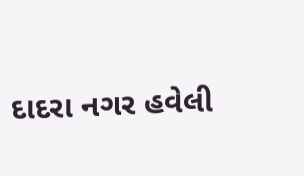દાદરા નગર હવેલી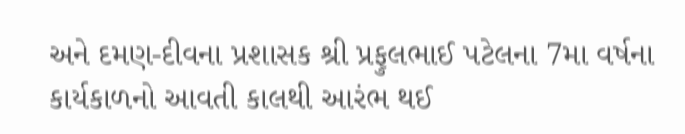અને દમણ-દીવના પ્રશાસક શ્રી પ્રફુલભાઈ પટેલના 7મા વર્ષના કાર્યકાળનો આવતી કાલથી આરંભ થઈ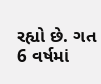રહ્યો છે. ગત 6 વર્ષમાં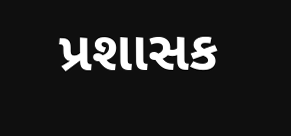પ્રશાસક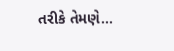તરીકે તેમણે...